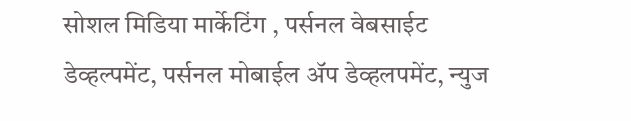सोशल मिडिया मार्केटिंग , पर्सनल वेबसाईट डेव्हल्पमेंट, पर्सनल मोबाईल ॲप डेव्हलपमेंट, न्युज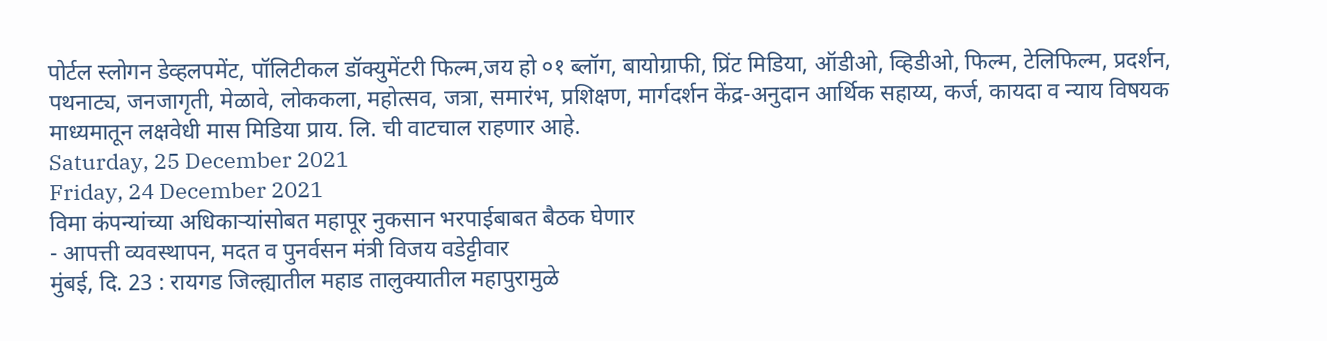पोर्टल स्लोगन डेव्हलपमेंट, पॉलिटीकल डॉक्युमेंटरी फिल्म,जय हो ०१ ब्लॉग, बायोग्राफी, प्रिंट मिडिया, ऑडीओ, व्हिडीओ, फिल्म, टेलिफिल्म, प्रदर्शन, पथनाट्य, जनजागृती, मेळावे, लोककला, महोत्सव, जत्रा, समारंभ, प्रशिक्षण, मार्गदर्शन केंद्र-अनुदान आर्थिक सहाय्य, कर्ज, कायदा व न्याय विषयक माध्यमातून लक्षवेधी मास मिडिया प्राय. लि. ची वाटचाल राहणार आहे.
Saturday, 25 December 2021
Friday, 24 December 2021
विमा कंपन्यांच्या अधिकाऱ्यांसोबत महापूर नुकसान भरपाईबाबत बैठक घेणार
- आपत्ती व्यवस्थापन, मदत व पुनर्वसन मंत्री विजय वडेट्टीवार
मुंबई, दि. 23 : रायगड जिल्ह्यातील महाड तालुक्यातील महापुरामुळे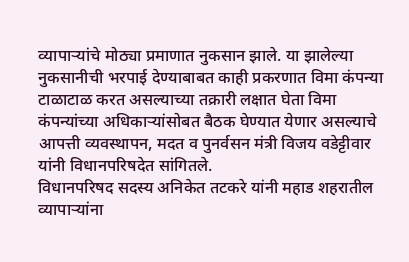व्यापाऱ्यांचे मोठ्या प्रमाणात नुकसान झाले. या झालेल्या नुकसानीची भरपाई देण्याबाबत काही प्रकरणात विमा कंपन्या टाळाटाळ करत असल्याच्या तक्रारी लक्षात घेता विमा कंपन्यांच्या अधिकाऱ्यांसोबत बैठक घेण्यात येणार असल्याचे आपत्ती व्यवस्थापन, मदत व पुनर्वसन मंत्री विजय वडेट्टीवार यांनी विधानपरिषदेत सांगितले.
विधानपरिषद सदस्य अनिकेत तटकरे यांनी महाड शहरातील व्यापाऱ्यांना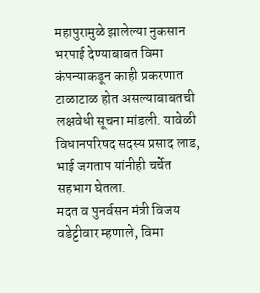महापुरामुळे झालेल्या नुकसान भरपाई देण्याबाबत विमा कंपन्याकडून काही प्रकरणात टाळाटाळ होत असल्याबाबतची लक्षवेधी सूचना मांडली. यावेळी विधानपरिषद सदस्य प्रसाद लाड, भाई जगताप यांनीही चर्चेत सहभाग घेतला.
मदत व पुनर्वसन मंत्री विजय वडेट्टीवार म्हणाले, विमा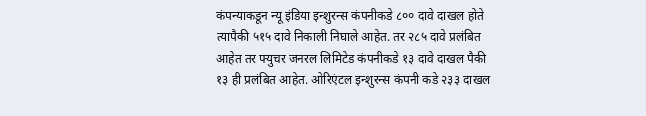कंपन्याकडून न्यू इंडिया इन्शुरन्स कंपनीकडे ८०० दावे दाखल होते त्यापैकी ५१५ दावे निकाली निघाले आहेत. तर २८५ दावे प्रलंबित आहेत तर फ्युचर जनरल लिमिटेड कंपनीकडे १३ दावे दाखल पैकी १३ ही प्रलंबित आहेत. ओरिएंटल इन्शुरन्स कंपनी कडे २३३ दाखल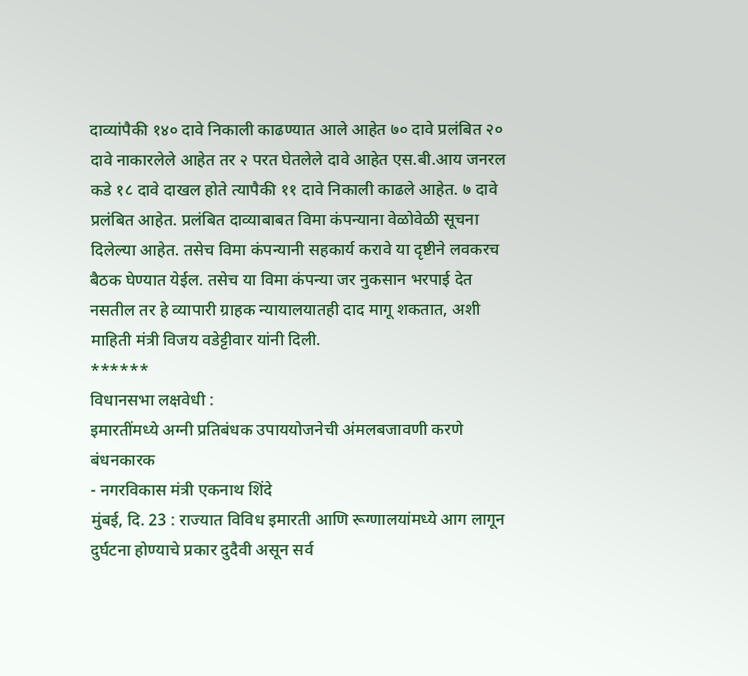दाव्यांपैकी १४० दावे निकाली काढण्यात आले आहेत ७० दावे प्रलंबित २० दावे नाकारलेले आहेत तर २ परत घेतलेले दावे आहेत एस.बी.आय जनरल कडे १८ दावे दाखल होते त्यापैकी ११ दावे निकाली काढले आहेत. ७ दावे प्रलंबित आहेत. प्रलंबित दाव्याबाबत विमा कंपन्याना वेळोवेळी सूचना दिलेल्या आहेत. तसेच विमा कंपन्यानी सहकार्य करावे या दृष्टीने लवकरच बैठक घेण्यात येईल. तसेच या विमा कंपन्या जर नुकसान भरपाई देत नसतील तर हे व्यापारी ग्राहक न्यायालयातही दाद मागू शकतात, अशी माहिती मंत्री विजय वडेट्टीवार यांनी दिली.
******
विधानसभा लक्षवेधी :
इमारतींमध्ये अग्नी प्रतिबंधक उपाययोजनेची अंमलबजावणी करणे बंधनकारक
- नगरविकास मंत्री एकनाथ शिंदे
मुंबई, दि. 23 : राज्यात विविध इमारती आणि रूग्णालयांमध्ये आग लागून दुर्घटना होण्याचे प्रकार दुदैवी असून सर्व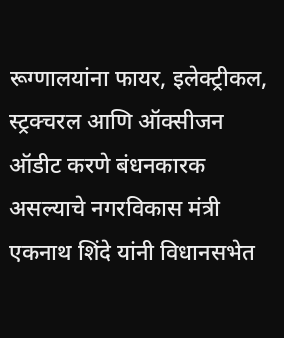रूग्णालयांना फायर, इलेक्ट्रीकल, स्ट्रक्चरल आणि ऑक्सीजन ऑडीट करणे बंधनकारक असल्याचे नगरविकास मंत्री एकनाथ शिंदे यांनी विधानसभेत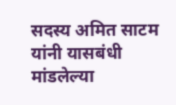सदस्य अमित साटम यांनी यासबंधी मांडलेल्या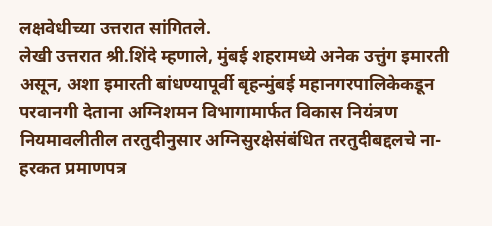लक्षवेधीच्या उत्तरात सांगितले.
लेखी उत्तरात श्री.शिंदे म्हणाले, मुंबई शहरामध्ये अनेक उत्तुंग इमारती असून, अशा इमारती बांधण्यापूर्वी बृहन्मुंबई महानगरपालिकेकडून परवानगी देताना अग्निशमन विभागामार्फत विकास नियंत्रण नियमावलीतील तरतुदीनुसार अग्निसुरक्षेसंबंधित तरतुदीबद्दलचे ना-हरकत प्रमाणपत्र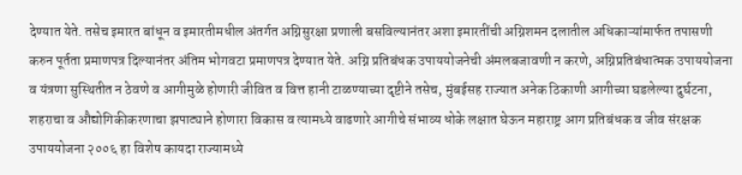देण्यात येते. तसेच इमारत बांधून व इमारतीमधील अंतर्गत अग्निसुरक्षा प्रणाली बसविल्यानंतर अशा इमारतींची अग्निशमन दलातील अधिकाऱ्यांमार्फत तपासणी करुन पूर्तता प्रमाणपत्र दिल्यानंतर अंतिम भोगवटा प्रमाणपत्र देण्यात येते. अग्नि प्रतिबंधक उपाययोजनेची अंमलबजावणी न करणे, अग्निप्रतिबंधात्मक उपाययोजना व यंत्रणा सुस्थितीत न ठेवणे व आगीमुळे होणारी जीवित व वित्त हानी टाळण्याच्या दृष्टीने तसेच, मुंबईसह राज्यात अनेक ठिकाणी आगीच्या घडलेल्या दुर्घटना, शहराचा व औद्योगिकीकरणाचा झपाट्याने होणारा विकास व त्यामध्ये वाढणारे आगीचे संभाव्य धोके लक्षात घेऊन महाराष्ट्र आग प्रतिबंधक व जीव संरक्षक उपाययोजना २००६ हा विशेष कायदा राज्यामध्ये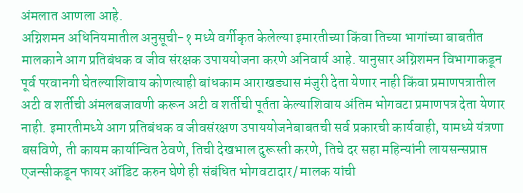अंमलात आणला आहे.
अग्निशमन अधिनियमातील अनुसूची-१ मध्ये वर्गीकृत केलेल्या इमारतीच्या किंवा तिच्या भागांच्या बाबतीत मालकाने आग प्रतिबंधक व जीव संरक्षक उपाययोजना करणे अनिवार्य आहे. यानुसार अग्निशमन विभागाकडून पूर्व परवानगी घेतल्याशिवाय कोणत्याही बांधकाम आराखड्यास मंजुरी देता येणार नाही किंवा प्रमाणपत्रातील अटी व शर्तीची अंमलबजावणी करून अटी व शर्तीची पूर्तता केल्याशिवाय अंतिम भोगवटा प्रमाणपत्र देता येणार नाही. इमारतीमध्ये आग प्रतिबंधक व जीवसंरक्षण उपाययोजनेबाबतची सर्व प्रकारची कार्यवाही, यामध्ये यंत्रणा बसविणे, ती कायम कार्यान्वित ठेवणे, तिची देखभाल दुरूस्ती करणे, तिचे दर सहा महिन्यांनी लायसन्सप्राप्त एजन्सीकडून फायर ऑडिट करुन घेणे ही संबंधित भोगवटादार/ मालक यांची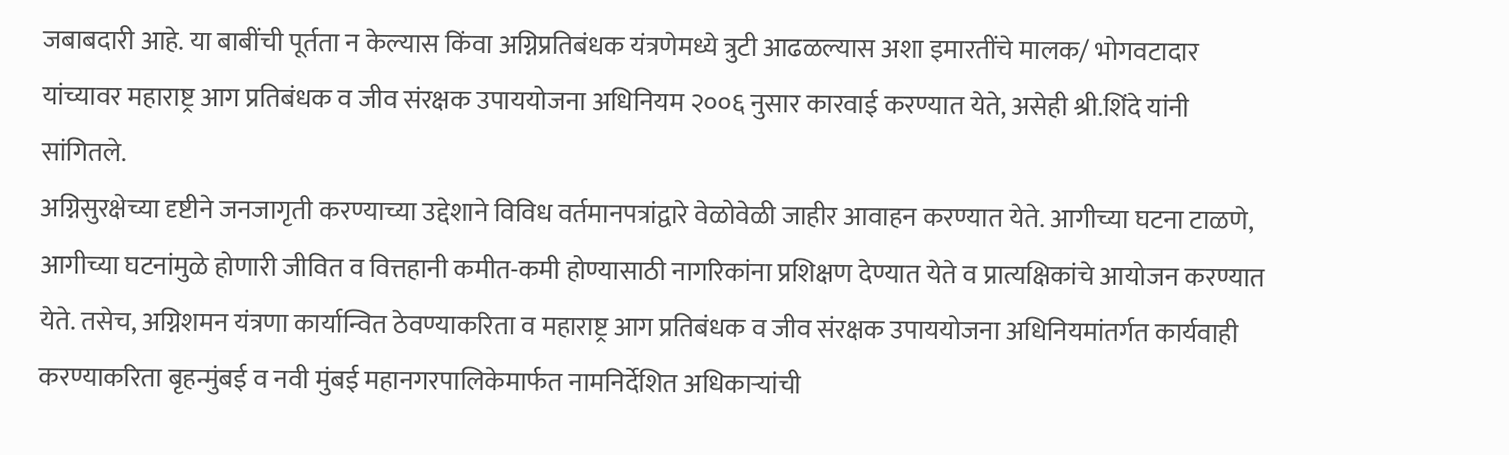जबाबदारी आहे. या बाबींची पूर्तता न केल्यास किंवा अग्निप्रतिबंधक यंत्रणेमध्ये त्रुटी आढळल्यास अशा इमारतींचे मालक/ भोगवटादार यांच्यावर महाराष्ट्र आग प्रतिबंधक व जीव संरक्षक उपाययोजना अधिनियम २००६ नुसार कारवाई करण्यात येते, असेही श्री.शिंदे यांनी सांगितले.
अग्निसुरक्षेच्या दृष्टीने जनजागृती करण्याच्या उद्देशाने विविध वर्तमानपत्रांद्वारे वेळोवेळी जाहीर आवाहन करण्यात येते. आगीच्या घटना टाळणे, आगीच्या घटनांमुळे होणारी जीवित व वित्तहानी कमीत-कमी होण्यासाठी नागरिकांना प्रशिक्षण देण्यात येते व प्रात्यक्षिकांचे आयोजन करण्यात येते. तसेच, अग्निशमन यंत्रणा कार्यान्वित ठेवण्याकरिता व महाराष्ट्र आग प्रतिबंधक व जीव संरक्षक उपाययोजना अधिनियमांतर्गत कार्यवाही करण्याकरिता बृहन्मुंबई व नवी मुंबई महानगरपालिकेमार्फत नामनिर्देशित अधिकाऱ्यांची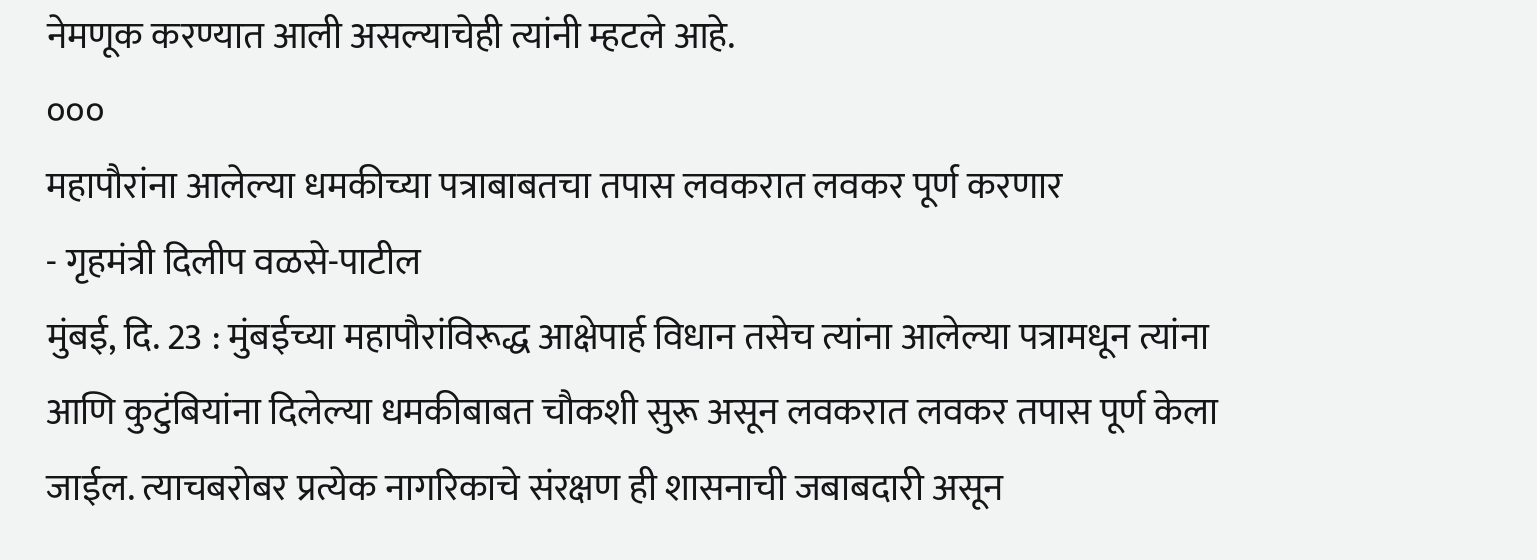नेमणूक करण्यात आली असल्याचेही त्यांनी म्हटले आहे.
०००
महापौरांना आलेल्या धमकीच्या पत्राबाबतचा तपास लवकरात लवकर पूर्ण करणार
- गृहमंत्री दिलीप वळसे-पाटील
मुंबई, दि. 23 : मुंबईच्या महापौरांविरूद्ध आक्षेपार्ह विधान तसेच त्यांना आलेल्या पत्रामधून त्यांना आणि कुटुंबियांना दिलेल्या धमकीबाबत चौकशी सुरू असून लवकरात लवकर तपास पूर्ण केला जाईल. त्याचबरोबर प्रत्येक नागरिकाचे संरक्षण ही शासनाची जबाबदारी असून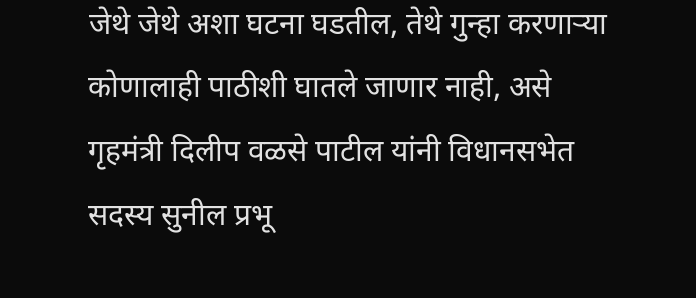जेथे जेथे अशा घटना घडतील, तेथे गुन्हा करणाऱ्या कोणालाही पाठीशी घातले जाणार नाही, असे गृहमंत्री दिलीप वळसे पाटील यांनी विधानसभेत सदस्य सुनील प्रभू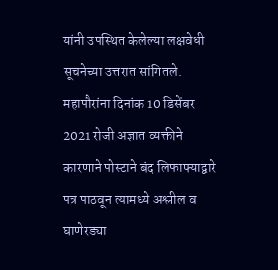यांनी उपस्थित केलेल्या लक्षवेधी सूचनेच्या उत्तरात सांगितले.
महापौरांना दिनांक 10 डिसेंबर 2021 रोजी अज्ञात व्यक्तीने कारणाने पोस्टाने बंद लिफाफ्याद्वारे पत्र पाठवून त्यामध्ये अश्लील व घाणेरड्या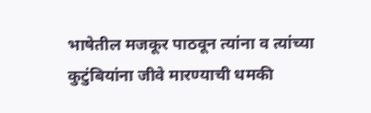भाषेतील मजकूर पाठवून त्यांना व त्यांच्या कुटुंबियांना जीवे मारण्याची धमकी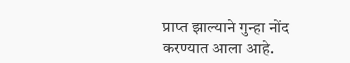प्राप्त झाल्याने गुन्हा नोंद करण्यात आला आहे.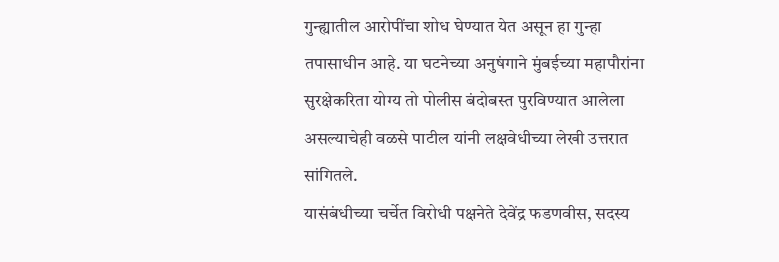गुन्ह्यातील आरोपींचा शोध घेण्यात येत असून हा गुन्हा तपासाधीन आहे. या घटनेच्या अनुषंगाने मुंबईच्या महापौरांना सुरक्षेकरिता योग्य तो पोलीस बंदोबस्त पुरविण्यात आलेला असल्याचेही वळसे पाटील यांनी लक्षवेधीच्या लेखी उत्तरात सांगितले.
यासंबंधीच्या चर्चेत विरोधी पक्षनेते देवेंद्र फडणवीस, सदस्य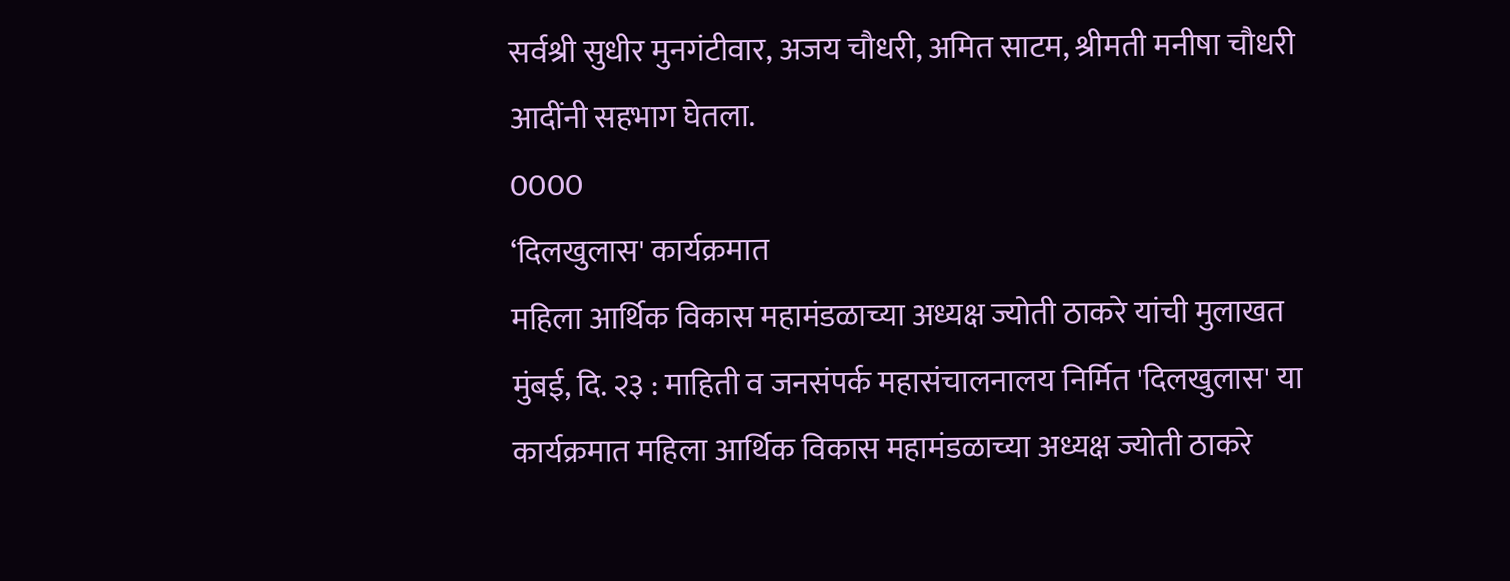सर्वश्री सुधीर मुनगंटीवार, अजय चौधरी, अमित साटम, श्रीमती मनीषा चौधरी आदींनी सहभाग घेतला.
0000
‘दिलखुलास' कार्यक्रमात
महिला आर्थिक विकास महामंडळाच्या अध्यक्ष ज्योती ठाकरे यांची मुलाखत
मुंबई, दि. २३ : माहिती व जनसंपर्क महासंचालनालय निर्मित 'दिलखुलास' या कार्यक्रमात महिला आर्थिक विकास महामंडळाच्या अध्यक्ष ज्योती ठाकरे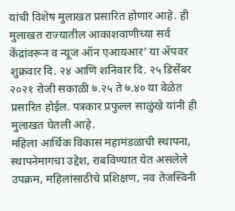यांची विशेष मुलाखत प्रसारित होणार आहे. ही मुलाखत राज्यातील आकाशवाणीच्या सर्व केंद्रांवरून व न्यूज ऑन एआयआर' या ॲपवर शुक्रवार दि. २४ आणि शनिवार दि. २५ डिसेंबर २०२१ रोजी सकाळी ७.२५ ते ७.४० या वेळेत प्रसारित होईल. पत्रकार प्रफुल्ल साळुंखे यांनी ही मुलाखत घेतली आहे.
महिला आर्थिक विकास महामंडळाची स्थापना, स्थापनेमागचा उद्देश, राबविण्यात येत असलेले उपक्रम, महिलांसाठीचे प्रशिक्षण, नव तेजस्विनी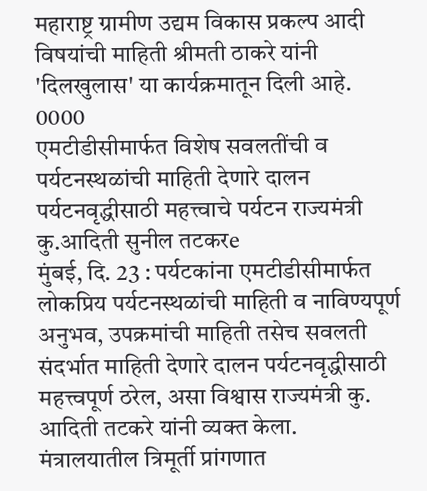महाराष्ट्र ग्रामीण उद्यम विकास प्रकल्प आदी विषयांची माहिती श्रीमती ठाकरे यांनी 'दिलखुलास' या कार्यक्रमातून दिली आहे.
0000
एमटीडीसीमार्फत विशेष सवलतींची व पर्यटनस्थळांची माहिती देणारे दालन
पर्यटनवृद्धीसाठी महत्त्वाचे पर्यटन राज्यमंत्री कु.आदिती सुनील तटकरe
मुंबई, दि. 23 : पर्यटकांना एमटीडीसीमार्फत लोकप्रिय पर्यटनस्थळांची माहिती व नाविण्यपूर्ण अनुभव, उपक्रमांची माहिती तसेच सवलती संदर्भात माहिती देणारे दालन पर्यटनवृद्धीसाठी महत्त्वपूर्ण ठरेल, असा विश्वास राज्यमंत्री कु. आदिती तटकरे यांनी व्यक्त केला.
मंत्रालयातील त्रिमूर्ती प्रांगणात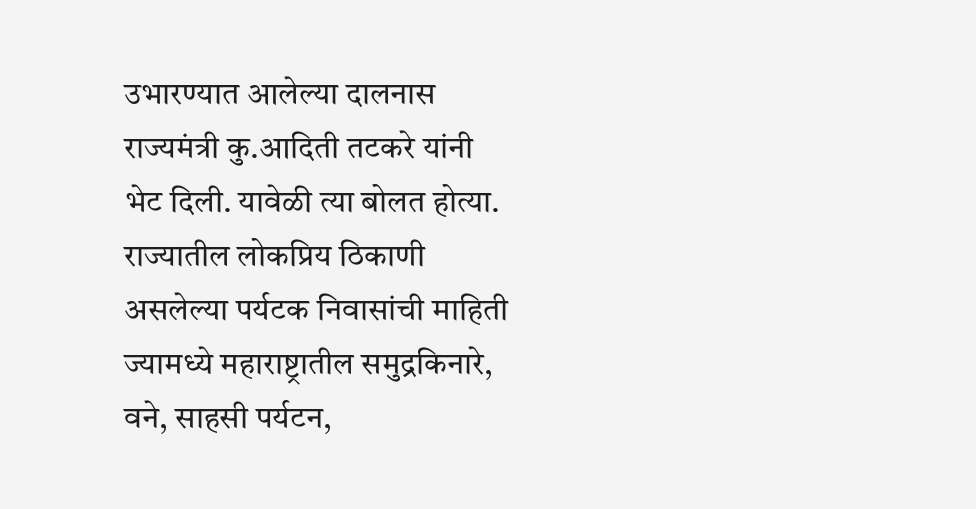उभारण्यात आलेल्या दालनास राज्यमंत्री कु.आदिती तटकरे यांनी भेट दिली. यावेळी त्या बोलत होत्या. राज्यातील लोकप्रिय ठिकाणी असलेल्या पर्यटक निवासांची माहिती ज्यामध्ये महाराष्ट्रातील समुद्रकिनारे, वने, साहसी पर्यटन,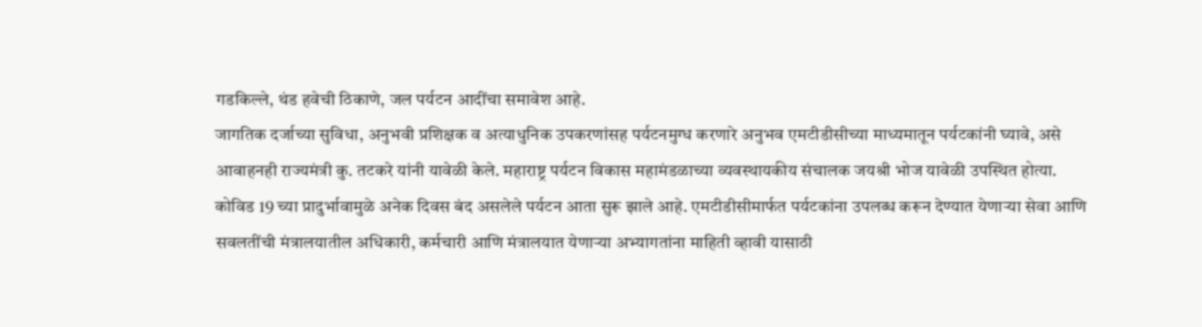गडकिल्ले, थंड हवेची ठिकाणे, जल पर्यटन आदींचा समावेश आहे.
जागतिक दर्जाच्या सुविधा, अनुभवी प्रशिक्षक व अत्याधुनिक उपकरणांसह पर्यटनमुग्ध करणारे अनुभव एमटीडीसीच्या माध्यमातून पर्यटकांनी घ्यावे, असे आवाहनही राज्यमंत्री कु. तटकरे यांनी यावेळी केले. महाराष्ट्र पर्यटन विकास महामंडळाच्या व्यवस्थायकीय संचालक जयश्री भोज यावेळी उपस्थित होत्या.
कोविड 19 च्या प्रादुर्भावामुळे अनेक दिवस बंद असलेले पर्यटन आता सुरू झाले आहे. एमटीडीसीमार्फत पर्यटकांना उपलब्ध करून देण्यात येणाऱ्या सेवा आणि सवलतींची मंत्रालयातील अधिकारी, कर्मचारी आणि मंत्रालयात येणाऱ्या अभ्यागतांना माहिती व्हावी यासाठी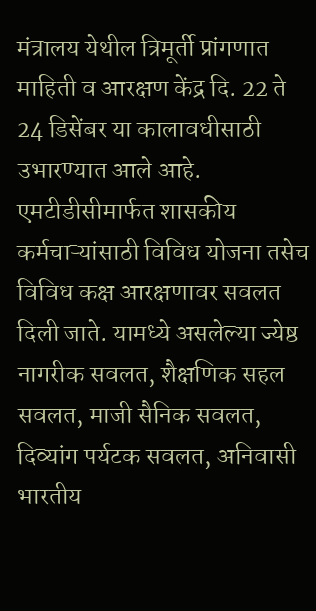मंत्रालय येथील त्रिमूर्ती प्रांगणात माहिती व आरक्षण केंद्र दि. 22 ते 24 डिसेंबर या कालावधीसाठी उभारण्यात आले आहे.
एमटीडीसीमार्फत शासकीय कर्मचाऱ्यांसाठी विविध योजना तसेच विविध कक्ष आरक्षणावर सवलत दिली जाते. यामध्ये असलेल्या ज्येष्ठ नागरीक सवलत, शैक्षणिक सहल सवलत, माजी सैनिक सवलत, दिव्यांग पर्यटक सवलत, अनिवासी भारतीय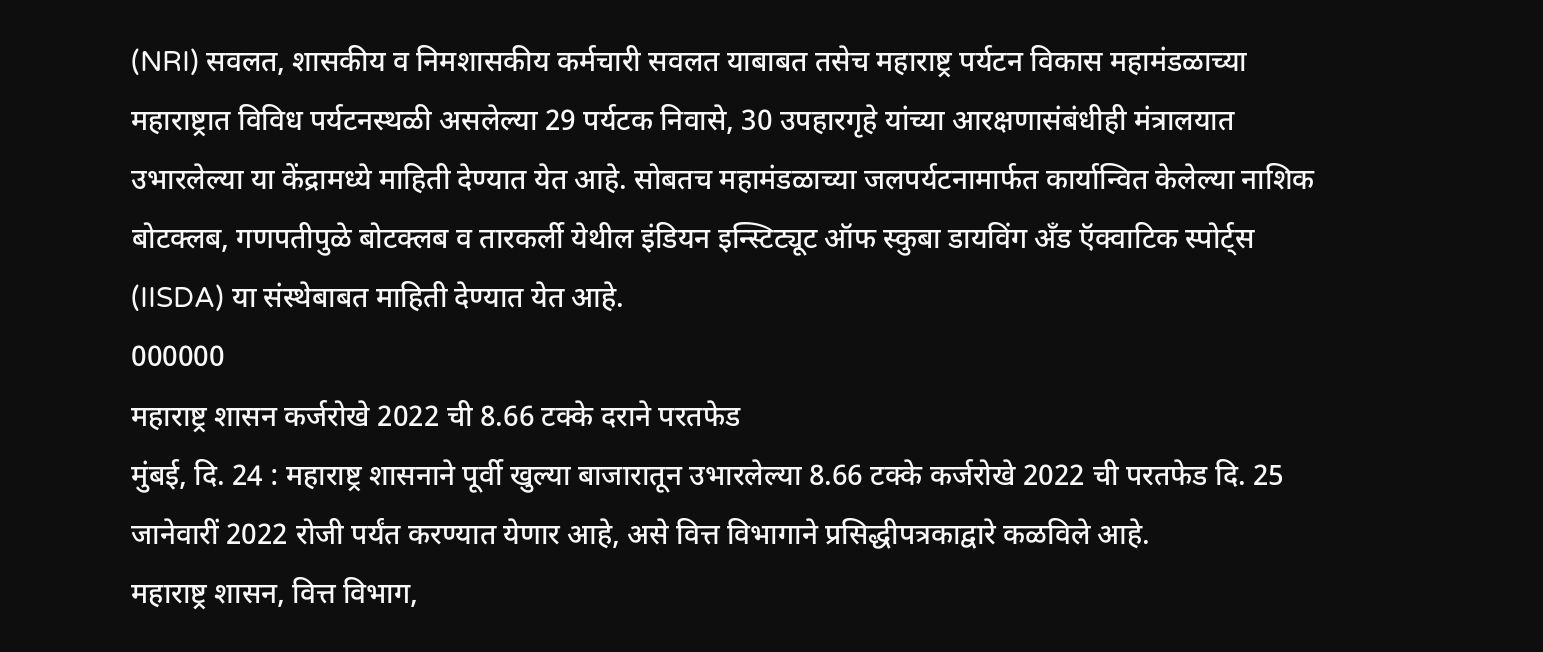(NRI) सवलत, शासकीय व निमशासकीय कर्मचारी सवलत याबाबत तसेच महाराष्ट्र पर्यटन विकास महामंडळाच्या महाराष्ट्रात विविध पर्यटनस्थळी असलेल्या 29 पर्यटक निवासे, 30 उपहारगृहे यांच्या आरक्षणासंबंधीही मंत्रालयात उभारलेल्या या केंद्रामध्ये माहिती देण्यात येत आहे. सोबतच महामंडळाच्या जलपर्यटनामार्फत कार्यान्वित केलेल्या नाशिक बोटक्लब, गणपतीपुळे बोटक्लब व तारकर्ली येथील इंडियन इन्स्टिट्यूट ऑफ स्कुबा डायविंग अँड ऍक्वाटिक स्पोर्ट्स (IISDA) या संस्थेबाबत माहिती देण्यात येत आहे.
000000
महाराष्ट्र शासन कर्जरोखे 2022 ची 8.66 टक्के दराने परतफेड
मुंबई, दि. 24 : महाराष्ट्र शासनाने पूर्वी खुल्या बाजारातून उभारलेल्या 8.66 टक्के कर्जरोखे 2022 ची परतफेड दि. 25 जानेवारीं 2022 रोजी पर्यंत करण्यात येणार आहे, असे वित्त विभागाने प्रसिद्धीपत्रकाद्वारे कळविले आहे.
महाराष्ट्र शासन, वित्त विभाग,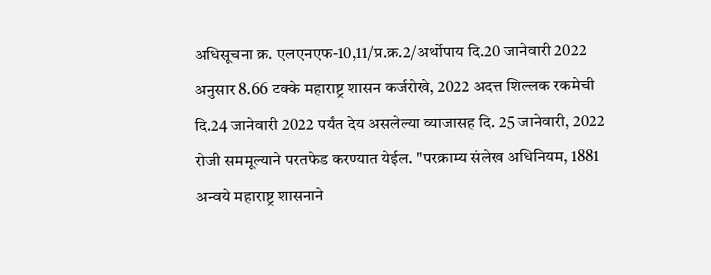अधिसूचना क्र. एलएनएफ-10,11/प्र.क्र.2/अर्थोपाय दि.20 जानेवारी 2022 अनुसार 8.66 टक्के महाराष्ट्र शासन कर्जरोखे, 2022 अदत्त शिल्लक रकमेची दि.24 जानेवारी 2022 पर्यंत देय असलेल्या व्याजासह दि. 25 जानेवारी, 2022 रोजी सममूल्याने परतफेड करण्यात येईल. "परक्राम्य संलेख अधिनियम, 1881 अन्वये महाराष्ट्र शासनाने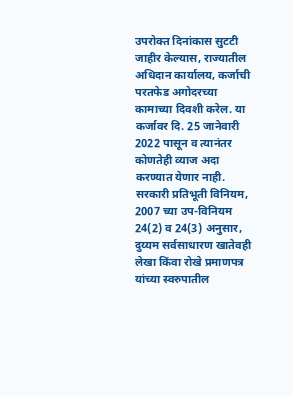उपरोक्त दिनांकास सुटटी जाहीर केल्यास, राज्यातील अधिदान कार्यालय, कर्जाची परतफेड अगोदरच्या कामाच्या दिवशी करेल. या कर्जावर दि. 25 जानेवारी 2022 पासून व त्यानंतर कोणतेही व्याज अदा करण्यात येणार नाही.
सरकारी प्रतिभूती विनियम, 2007 च्या उप-विनियम 24(2) व 24(3) अनुसार, दुय्यम सर्वसाधारण खातेवही लेखा किंवा रोखे प्रमाणपत्र यांच्या स्वरुपातील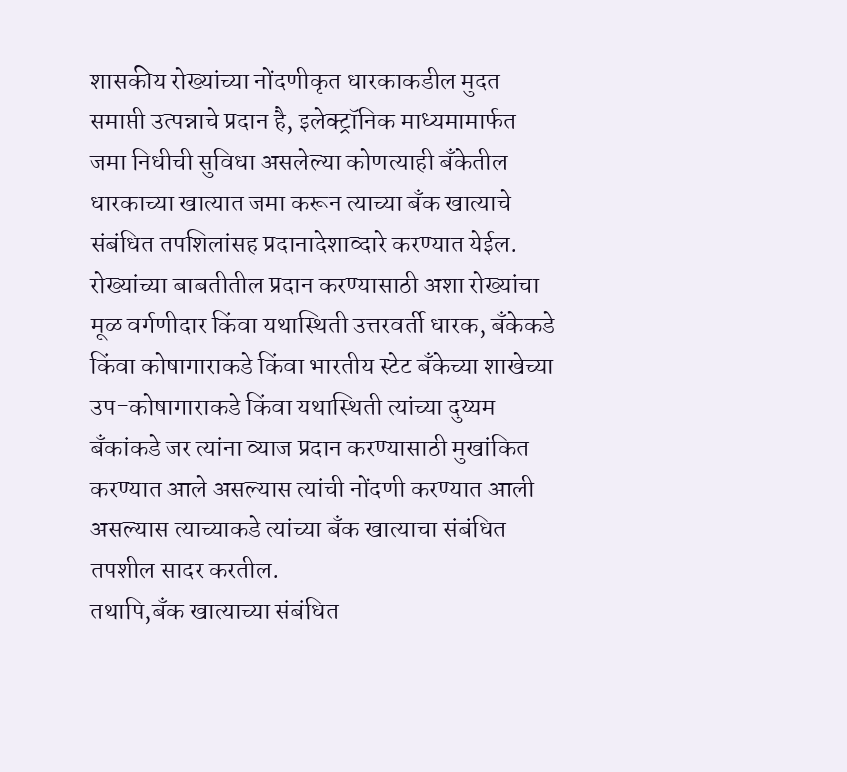शासकीय रोख्यांच्या नोंदणीकृत धारकाकडील मुदत समाप्ती उत्पन्नाचे प्रदान है, इलेक्ट्रॉनिक माध्यमामार्फत जमा निधीची सुविधा असलेल्या कोणत्याही बँकेतील धारकाच्या खात्यात जमा करून त्याच्या बँक खात्याचे संबंधित तपशिलांसह प्रदानादेशाव्दारे करण्यात येईल. रोख्यांच्या बाबतीतील प्रदान करण्यासाठी अशा रोख्यांचा मूळ वर्गणीदार किंवा यथास्थिती उत्तरवर्ती धारक, बँकेकडे किंवा कोषागाराकडे किंवा भारतीय स्टेट बँकेच्या शाखेच्या उप-कोषागाराकडे किंवा यथास्थिती त्यांच्या दुय्यम बँकांकडे जर त्यांना व्याज प्रदान करण्यासाठी मुखांकित करण्यात आले असल्यास त्यांची नोंदणी करण्यात आली असल्यास त्याच्याकडे त्यांच्या बँक खात्याचा संबंधित तपशील सादर करतील.
तथापि,बँक खात्याच्या संबंधित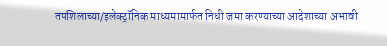तपशिलाच्या/इलेक्ट्रॉनिक माध्यमामार्फत निधी जमा करण्याच्या आदेशाच्या अभावी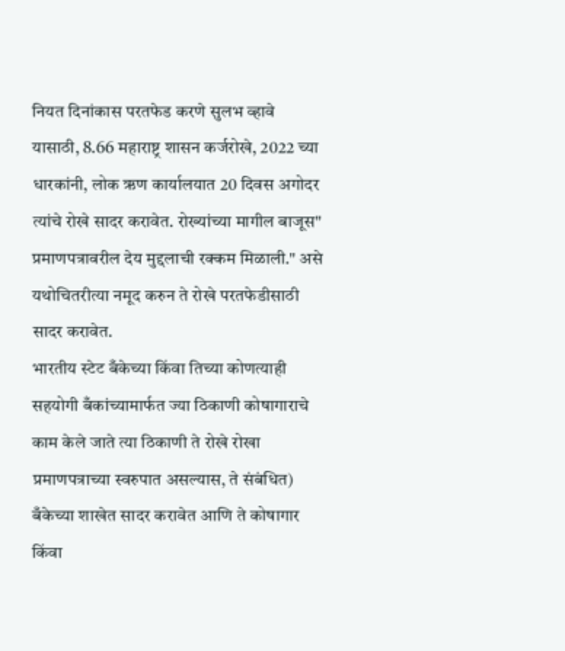नियत दिनांकास परतफेड करणे सुलभ व्हावे यासाठी, 8.66 महाराष्ट्र शासन कर्जरोखे, 2022 च्या धारकांनी, लोक ऋण कार्यालयात 20 दिवस अगोदर त्यांचे रोखे सादर करावेत. रोख्यांच्या मागील बाजूस" प्रमाणपत्रावरील देय मुद्दलाची रक्कम मिळाली." असे यथोचितरीत्या नमूद करुन ते रोखे परतफेडीसाठी सादर करावेत.
भारतीय स्टेट बँकेच्या किंवा तिच्या कोणत्याही सहयोगी बँकांच्यामार्फत ज्या ठिकाणी कोषागाराचे काम केले जाते त्या ठिकाणी ते रोखे रोखा प्रमाणपत्राच्या स्वरुपात असल्यास, ते संबंधित) बँकेच्या शाखेत सादर करावेत आणि ते कोषागार किंवा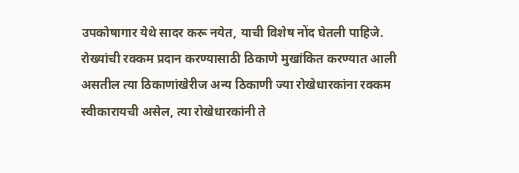उपकोषागार येथे सादर करू नयेत, याची विशेष नोंद घेतली पाहिजे.
रोख्यांची रक्कम प्रदान करण्यासाठी ठिकाणे मुखांकित करण्यात आली असतील त्या ठिकाणांखेरीज अन्य ठिकाणी ज्या रोखेधारकांना रक्कम स्वीकारायची असेल, त्या रोखेधारकांनी ते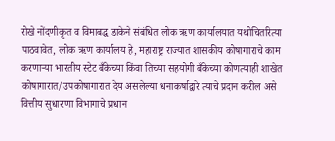रोखे नोंदणीकृत व विमाबद्ध डाकेने संबंधित लोक ऋण कार्यालयात यथोचितरित्या पाठवावेत, लोक ऋण कार्यालय हे, महाराष्ट्र राज्यात शासकीय कोषागाराचे काम करणाऱ्या भारतीय स्टेट बँकेच्या किंवा तिच्या सहयोगी बँकेच्या कोणत्याही शाखेत कोषागारात/उपकोषागारात देय असलेल्या धनाकर्षाद्वारे त्याचे प्रदान करील असे वित्तीय सुधारणा विभागाचे प्रधान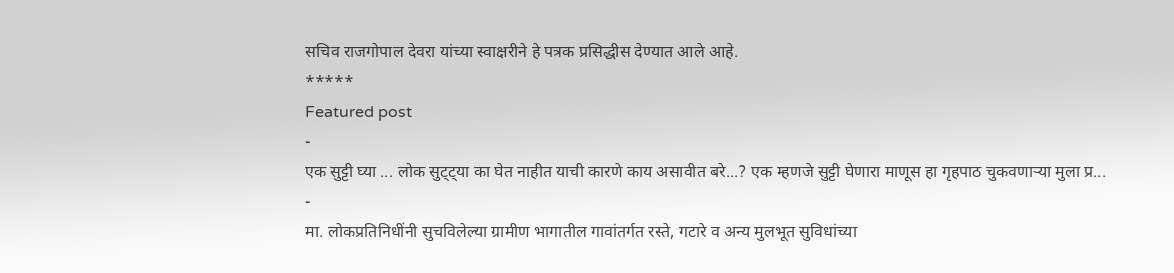सचिव राजगोपाल देवरा यांच्या स्वाक्षरीने हे पत्रक प्रसिद्धीस देण्यात आले आहे.
*****
Featured post
-
एक सुट्टी घ्या ... लोक सुट्ट्या का घेत नाहीत याची कारणे काय असावीत बरे...? एक म्हणजे सुट्टी घेणारा माणूस हा गृहपाठ चुकवणाऱ्या मुला प्र...
-
मा. लोकप्रतिनिधींनी सुचविलेल्या ग्रामीण भागातील गावांतर्गत रस्ते, गटारे व अन्य मुलभूत सुविधांच्या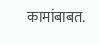कामांबाबत.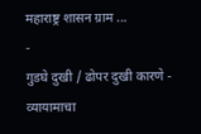महाराष्ट्र शासन ग्राम ...
-
गुडघे दुखी / ढोपर दुखी कारणे - व्यायामाचा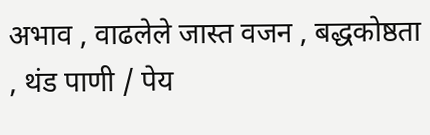अभाव , वाढलेले जास्त वजन , बद्धकोष्ठता , थंड पाणी / पेय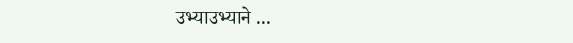उभ्याउभ्याने ...